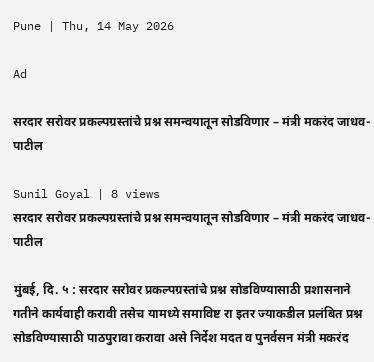Pune | Thu, 14 May 2026

Ad

सरदार सरोवर प्रकल्पग्रस्तांचे प्रश्न समन्वयातून सोडविणार – मंत्री मकरंद जाधव-पाटील

Sunil Goyal | 8 views
सरदार सरोवर प्रकल्पग्रस्तांचे प्रश्न समन्वयातून सोडविणार – मंत्री मकरंद जाधव-पाटील

मुंबई, दि. ५ : सरदार सरोवर प्रकल्पग्रस्तांचे प्रश्न सोडविण्यासाठी प्रशासनाने गतीने कार्यवाही करावी तसेच यामध्ये समाविष्ट रा इतर ज्याकडील प्रलंबित प्रश्न सोडविण्यासाठी पाठपुरावा करावा असे निर्देश मदत व पुनर्वसन मंत्री मकरंद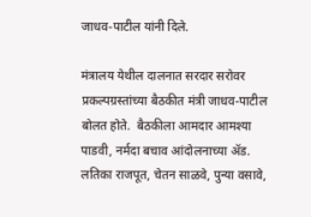जाधव-पाटील यांनी दिले.

मंत्रालय येथील दालनात सरदार सरोवर प्रकल्पग्रस्तांच्या बैठकीत मंत्री जाधव-पाटील बोलत होते.  बैठकीला आमदार आमश्या पाडवी, नर्मदा बचाव आंदोलनाच्या ॲड. लतिका राजपूत, चेतन साळवे, पुन्या वसावे,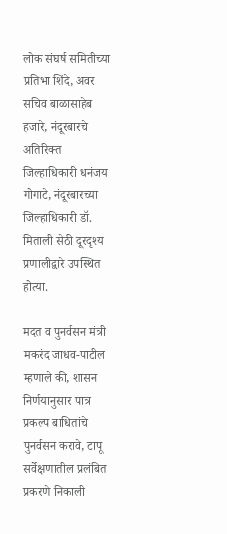लोक संघर्ष समितीच्या प्रतिभा शिंदे, अवर सचिव बाळासाहेब हजारे, नंदूरबारचे अतिरिक्त जिल्हाधिकारी धनंजय गोगाटे, नंदूरबारच्या जिल्हाधिकारी डॉ. मिताली सेठी दूरदृश्य प्रणालीद्वारे उपस्थित होत्या.

मदत व पुनर्वसन मंत्री मकरंद जाधव-पाटील म्हणाले की, शासन निर्णयानुसार पात्र प्रकल्प बाधितांचे पुनर्वसन करावे, टापू सर्वेक्षणातील प्रलंबित प्रकरणे निकाली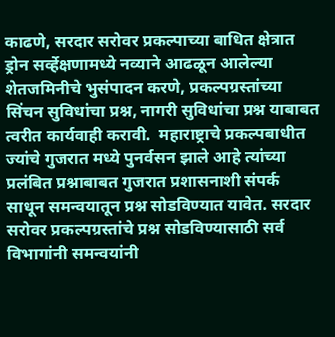काढणे, सरदार सरोवर प्रकल्पाच्या बाधित क्षेत्रात ड्रोन सर्व्हेक्षणामध्ये नव्याने आढळून आलेल्या शेतजमिनीचे भुसंपादन करणे, प्रकल्पग्रस्तांच्या सिंचन सुविधांचा प्रश्न, नागरी सुविधांचा प्रश्न याबाबत त्वरीत कार्यवाही करावी.  महाराष्ट्राचे प्रकल्पबाधीत ज्यांचे गुजरात मध्ये पुनर्वसन झाले आहे त्यांच्या प्रलंबित प्रश्नाबाबत गुजरात प्रशासनाशी संपर्क साधून समन्वयातून प्रश्न सोडविण्यात यावेत. सरदार सरोवर प्रकल्पग्रस्तांचे प्रश्न सोडविण्यासाठी सर्व विभागांनी समन्वयांनी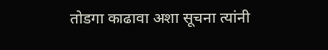तोडगा काढावा अशा सूचना त्यांनी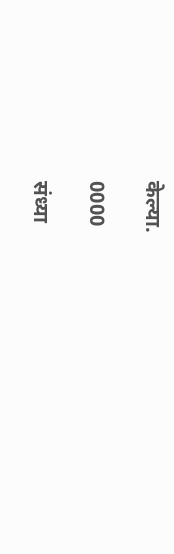केल्या.

0000

संध्या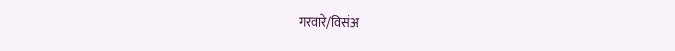गरवारे/विसंअ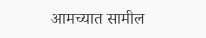आमच्यात सामील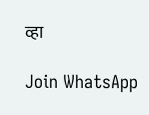व्हा

Join WhatsApp